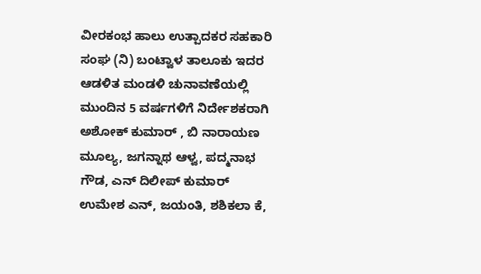ವೀರಕಂಭ ಹಾಲು ಉತ್ಪಾದಕರ ಸಹಕಾರಿ ಸಂಘ (ನಿ) ಬಂಟ್ವಾಳ ತಾಲೂಕು ಇದರ ಆಡಳಿತ ಮಂಡಳಿ ಚುನಾವಣೆಯಲ್ಲಿ ಮುಂದಿನ 5 ವರ್ಷಗಳಿಗೆ ನಿರ್ದೇಶಕರಾಗಿ ಅಶೋಕ್ ಕುಮಾರ್ , ಬಿ ನಾರಾಯಣ ಮೂಲ್ಯ, ಜಗನ್ನಾಥ ಆಳ್ವ, ಪದ್ಮನಾಭ ಗೌಡ, ಎನ್ ದಿಲೀಪ್ ಕುಮಾರ್ ಉಮೇಶ ಎನ್, ಜಯಂತಿ, ಶಶಿಕಲಾ ಕೆ,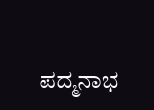ಪದ್ಮನಾಭ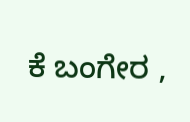ಕೆ ಬಂಗೇರ ,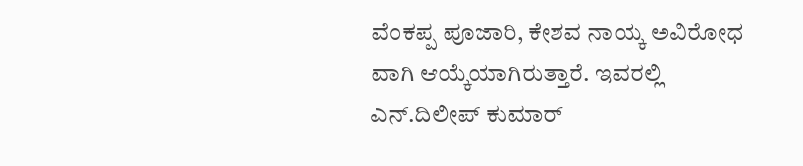ವೆಂಕಪ್ಪ ಪೂಜಾರಿ, ಕೇಶವ ನಾಯ್ಕ ಅವಿರೋಧ ವಾಗಿ ಆಯ್ಕೆಯಾಗಿರುತ್ತಾರೆ. ಇವರಲ್ಲಿ ಎನ್.ದಿಲೀಪ್ ಕುಮಾರ್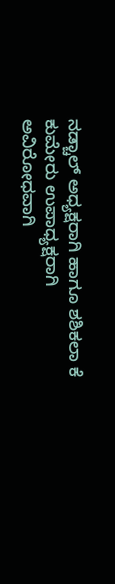ನಡ್ಚಾಲ್ ಅಧ್ಯಕ್ಷರಾಗಿ ಹಾಗೂ ಶಶಿಕಲಾ ಕೆ ಕುಮೇರು ಉಪಾಧ್ಯಕ್ಷರಾಗಿ ಅವಿರೋಧವಾಗಿ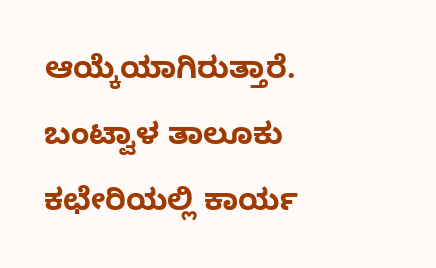ಆಯ್ಕೆಯಾಗಿರುತ್ತಾರೆ. ಬಂಟ್ವಾಳ ತಾಲೂಕು ಕಛೇರಿಯಲ್ಲಿ ಕಾರ್ಯ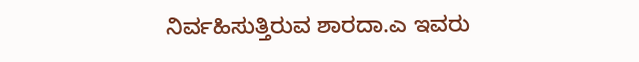ನಿರ್ವಹಿಸುತ್ತಿರುವ ಶಾರದಾ.ಎ ಇವರು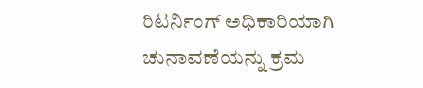ರಿಟರ್ನಿಂಗ್ ಅಧಿಕಾರಿಯಾಗಿ ಚುನಾವಣೆಯನ್ನು ಕ್ರಮ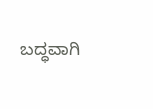ಬದ್ಧವಾಗಿ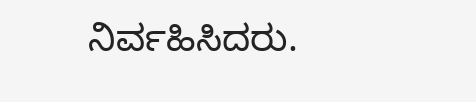ನಿರ್ವಹಿಸಿದರು.